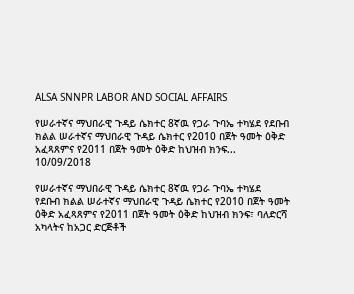ALSA SNNPR LABOR AND SOCIAL AFFAIRS

የሠራተኛና ማህበራዊ ጉዳይ ሴክተር 8ኛዉ የጋራ ጉባኤ ተካሄደ የደቡብ ክልል ሠራተኛና ማህበራዊ ጉዳይ ሴክተር የ2010 በጀት ዓመት ዕቅድ አፈጻጸምና የ2011 በጀት ዓመት ዕቅድ ከህዝብ ክንፍ...
10/09/2018

የሠራተኛና ማህበራዊ ጉዳይ ሴክተር 8ኛዉ የጋራ ጉባኤ ተካሄደ
የደቡብ ክልል ሠራተኛና ማህበራዊ ጉዳይ ሴክተር የ2010 በጀት ዓመት ዕቅድ አፈጻጸምና የ2011 በጀት ዓመት ዕቅድ ከህዝብ ክንፍ፣ ባለድርሻ አካላትና ከአጋር ድርጅቶች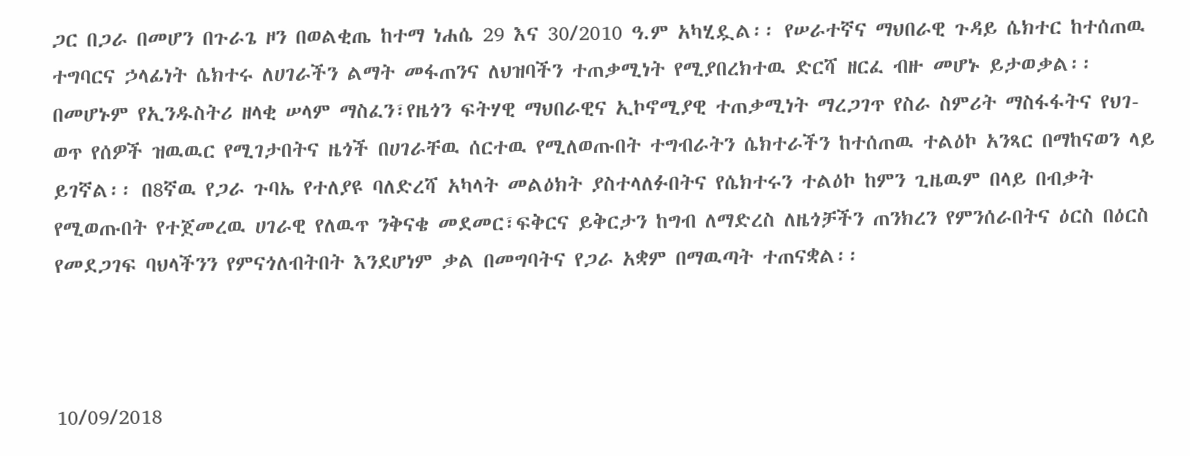ጋር በጋራ በመሆን በጉራጌ ዞን በወልቂጤ ከተማ ነሐሴ 29 እና 30/2010 ዓ.ም አካሂዷል፡፡ የሠራተኛና ማህበራዊ ጉዳይ ሴክተር ከተሰጠዉ ተግባርና ኃላፊነት ሴክተሩ ለሀገራችን ልማት መፋጠንና ለህዝባችን ተጠቃሚነት የሚያበረክተዉ ድርሻ ዘርፈ ብዙ መሆኑ ይታወቃል፡፡ በመሆኑም የኢንዱስትሪ ዘላቂ ሠላም ማስፈን፣የዜጎን ፍትሃዊ ማህበራዊና ኢኮኖሚያዊ ተጠቃሚነት ማረጋገጥ የስራ ስምሪት ማስፋፋትና የህገ-ወጥ የሰዎች ዝዉዉር የሚገታበትና ዜጎች በሀገራቸዉ ሰርተዉ የሚለወጡበት ተግብራትን ሴክተራችን ከተሰጠዉ ተልዕኮ አንጻር በማከናወን ላይ ይገኛል፡፡ በ8ኛዉ የጋራ ጉባኤ የተለያዩ ባለድረሻ አካላት መልዕክት ያስተላለፉበትና የሴክተሩን ተልዕኮ ከምን ጊዜዉም በላይ በብቃት የሚወጡበት የተጀመረዉ ሀገራዊ የለዉጥ ንቅናቄ መደመር፣ፍቅርና ይቅርታን ከግብ ለማድረስ ለዜጎቻችን ጠንክረን የምንሰራበትና ዕርስ በዕርስ የመደጋገፍ ባህላችንን የምናጎለብትበት እንደሆነም ቃል በመግባትና የጋራ አቋም በማዉጣት ተጠናቋል፡፡



10/09/2018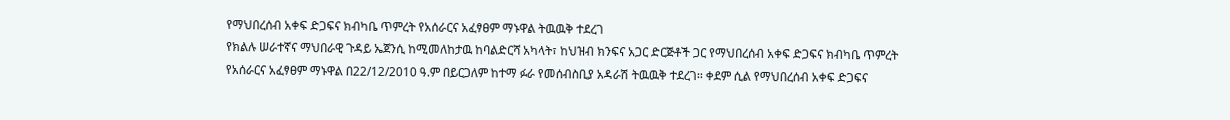የማህበረሰብ አቀፍ ድጋፍና ክብካቤ ጥምረት የአሰራርና አፈፃፀም ማኑዋል ትዉዉቅ ተደረገ
የክልሉ ሠራተኛና ማህበራዊ ጉዳይ ኤጀንሲ ከሚመለከታዉ ከባልድርሻ አካላት፣ ከህዝብ ክንፍና አጋር ድርጅቶች ጋር የማህበረሰብ አቀፍ ድጋፍና ክብካቤ ጥምረት የአሰራርና አፈፃፀም ማኑዋል በ22/12/2010 ዓ.ም በይርጋለም ከተማ ፉራ የመሰብስቢያ አዳራሽ ትዉዉቅ ተደረገ፡፡ ቀደም ሲል የማህበረሰብ አቀፍ ድጋፍና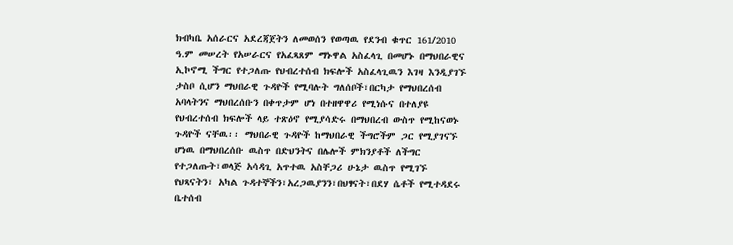ክብካቤ አሰራርና አደረጃጀትን ለመወሰን የወጣዉ የደንብ ቁጥር 161/2010 ዓ.ም መሠረት የአሠራርና የአፈጻጸም ማኑዋል አስፈላጊ በመሆኑ በማህበራዊና ኢኮኖሚ ችግር የተጋለጡ የህብረተሰብ ክፍሎች አስፈላጊዉን እገዛ እንዲያገኙ ታስቦ ሲሆን ማህበራዊ ጉዳዮች የሚባሉት ግለሰቦች፣በርካታ የማህበረሰብ አባላትንና ማህበረሰቡን በቀጥታም ሆነ በተዘዋዋሪ የሚነሱና በተለያዩ የህብረተሰብ ክፍሎች ላይ ተጽዕኖ የሚያሳድሩ በማህበረብ ውስጥ የሚከናወኑ ጉዳዮች ናቸዉ፡፡ ማህበራዊ ጉዳዮች ከማህበራዊ ችግሮችም ጋር የሚያገናኙ ሆነዉ በማህበረሰቡ ዉስጥ በድህንትና በሌሎች ምክንያቶች ለችግር የተጋለጡት፣ወላጅ አሳዳጊ አጥተዉ አስቸጋሪ ሁኔታ ዉስጥ የሚገኙ የህጻናትን፣ አካል ጉዳተኞችን፣አረጋዉያንን፣በህፃናት፣በደሃ ሴቶች የሚተዳደሩ ቤተሰብ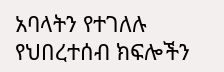አባላትን የተገለሉ የህበረተሰብ ክፍሎችን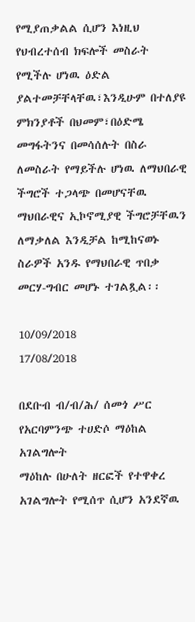የሚያጠቃልል ሲሆን እነዚህ የህብረተሰብ ክፍሎች መስራት የሚችሉ ሆነዉ ዕድል ያልተመቻቸላቸዉ፣እንዲሁም በተለያዩ ምክንያቶች በህመም፣በዕድሜ መግፋትንና በመሳሰሉት በስራ ለመስራት የማይችሉ ሆነዉ ለማህበራዊ ችግሮች ተጋላጭ በመሆናቸዉ ማህበራዊና ኢኮኖሚያዊ ችግሮቻቸዉን ለማቃለል እንዲቻል ከሚከናወኑ ስራዎች አንዱ የማህበራዊ ጥበቃ መርሃ-ግብር መሆኑ ተገልጿል፡፡

10/09/2018
17/08/2018

በደቡብ ብ/ብ/ሕ/ ሰመጎ ሥር የአርባምንጭ ተሀድሶ ማዕከል አገልግሎት
ማዕከሉ በሁለት ዘርፎች የተዋቀረ አገልግሎት የሚሰጥ ሲሆን አንደኛዉ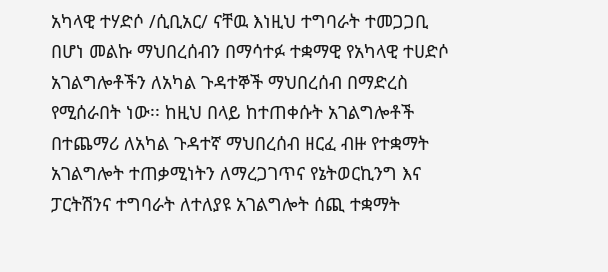አካላዊ ተሃድሶ /ሲቢአር/ ናቸዉ እነዚህ ተግባራት ተመጋጋቢ በሆነ መልኩ ማህበረሰብን በማሳተፉ ተቋማዊ የአካላዊ ተሀድሶ አገልግሎቶችን ለአካል ጉዳተኞች ማህበረሰብ በማድረስ የሚሰራበት ነው፡፡ ከዚህ በላይ ከተጠቀሱት አገልግሎቶች በተጨማሪ ለአካል ጉዳተኛ ማህበረሰብ ዘርፈ ብዙ የተቋማት አገልግሎት ተጠቃሚነትን ለማረጋገጥና የኔትወርኪንግ እና ፓርትሽንና ተግባራት ለተለያዩ አገልግሎት ሰጪ ተቋማት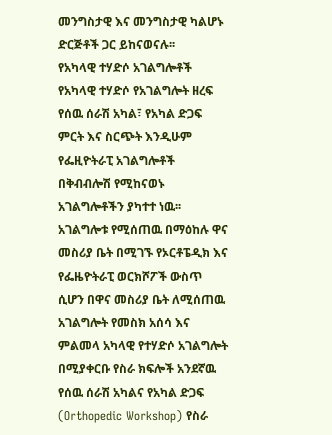መንግስታዊ እና መንግስታዊ ካልሆኑ ድርጅቶች ጋር ይከናወናሉ፡፡
የአካላዊ ተሃድሶ አገልግሎቶች
የአካላዊ ተሃድሶ የአገልግሎት ዘረፍ የሰዉ ሰራሽ አካል፣ የአካል ድጋፍ ምርት እና ስርጭት እንዲሁም የፌዚዮትራፒ አገልግሎቶች በቅብብሎሽ የሚከናወኑ አገልግሎቶችን ያካተተ ነዉ፡፡
አገልግሎቱ የሚሰጠዉ በማዕከሉ ዋና መስሪያ ቤት በሚገኙ የኦርቶፔዲክ እና የፌዜዮትራፒ ወርክሾፖች ውስጥ ሲሆን በዋና መስሪያ ቤት ለሚሰጠዉ አገልግሎት የመስክ አሰሳ እና ምልመላ አካላዊ የተሃድሶ አገልግሎት በሚያቀርቡ የስራ ክፍሎች አንደኛዉ የሰዉ ሰራሽ አካልና የአካል ድጋፍ (Orthopedic Workshop) የስራ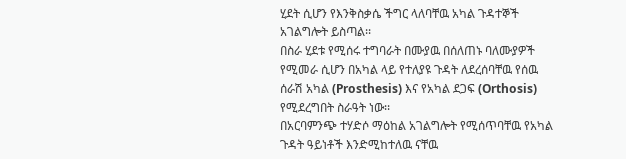ሂደት ሲሆን የእንቅስቃሴ ችግር ላለባቸዉ አካል ጉዳተኞች አገልግሎት ይስጣል፡፡
በስራ ሂደቱ የሚሰሩ ተግባራት በሙያዉ በሰለጠኑ ባለሙያዎች የሚመራ ሲሆን በአካል ላይ የተለያዩ ጉዳት ለደረሰባቸዉ የሰዉ ሰራሽ አካል (Prosthesis) እና የአካል ደጋፍ (Orthosis) የሚደረግበት ስራዓት ነው፡፡
በአርባምንጭ ተሃድሶ ማዕከል አገልግሎት የሚሰጥባቸዉ የአካል ጉዳት ዓይነቶች እንድሚከተለዉ ናቸዉ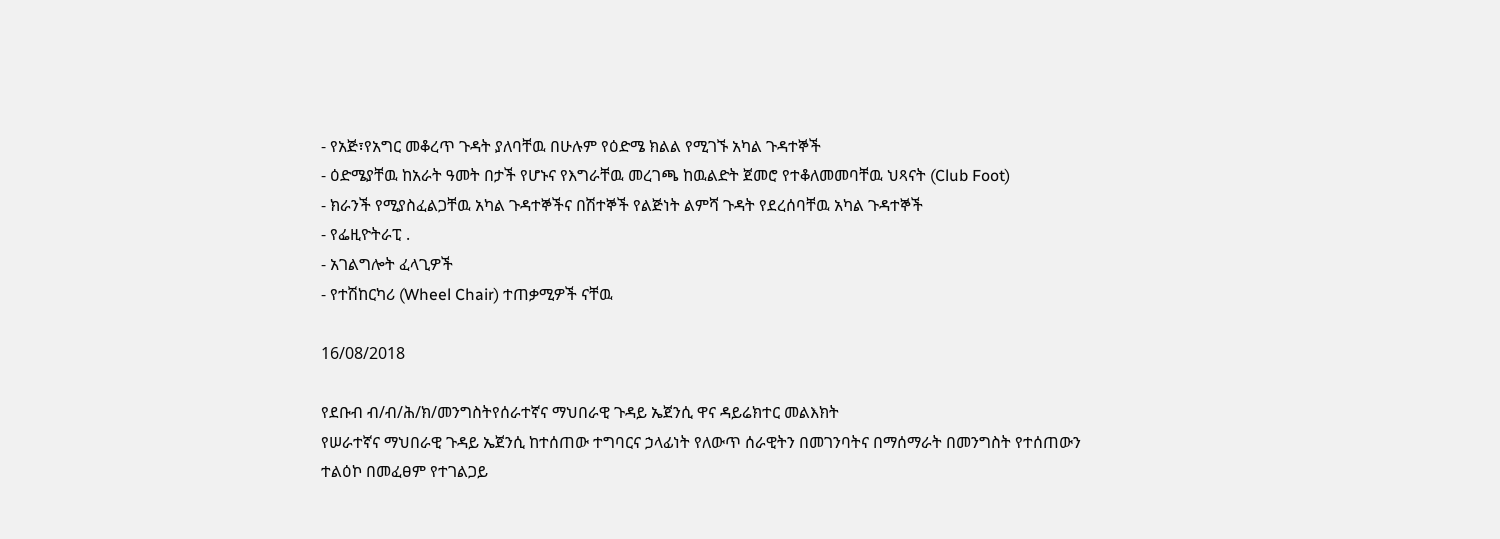- የአጅ፣የአግር መቆረጥ ጉዳት ያለባቸዉ በሁሉም የዕድሜ ክልል የሚገኙ አካል ጉዳተኞች
- ዕድሜያቸዉ ከአራት ዓመት በታች የሆኑና የእግራቸዉ መረገጫ ከዉልድት ጀመሮ የተቆለመመባቸዉ ህጻናት (Club Foot)
- ክራንች የሚያስፈልጋቸዉ አካል ጉዳተኞችና በሽተኞች የልጅነት ልምሻ ጉዳት የደረሰባቸዉ አካል ጉዳተኞች
- የፌዚዮትራፒ .
- አገልግሎት ፈላጊዎች
- የተሽከርካሪ (Wheel Chair) ተጠቃሚዎች ናቸዉ

16/08/2018

የደቡብ ብ/ብ/ሕ/ክ/መንግስትየሰራተኛና ማህበራዊ ጉዳይ ኤጀንሲ ዋና ዳይሬክተር መልእክት
የሠራተኛና ማህበራዊ ጉዳይ ኤጀንሲ ከተሰጠው ተግባርና ኃላፊነት የለውጥ ሰራዊትን በመገንባትና በማሰማራት በመንግስት የተሰጠውን ተልዕኮ በመፈፀም የተገልጋይ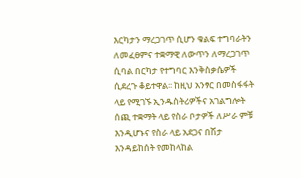እርካታን ማረጋገጥ ሲሆን ቁልፍ ተግባራትን ለመፈፀምና ተቋማዊ ለውጥን ለማረጋገጥ ሲባል በርካታ የተግባር እንቅስቃሴዎች ሲደረጉ ቆይተዋል፡፡ ከዚህ አንፃር በመስፋፋት ላይ የሚገኙ ኢንዱስትሪዎችና አገልግሎት ሰጪ ተቋማት ላይ የስራ ቦታዎች ለሥራ ምቹ እንዲሆኑና የስራ ላይ አደጋና በሽታ እንዳይከሰት የመከላከል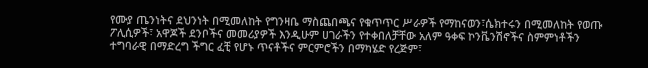የሙያ ጤንነትና ደህንነት በሚመለከት የግንዛቤ ማስጨበጫና የቁጥጥር ሥራዎች የማከናወን፣ሴክተሩን በሚመለከት የወጡ ፖሊሲዎች፣ አዋጆች ደንቦችና መመሪያዎች እንዲሁም ሀገራችን የተቀበለቻቸው አለም ዓቀፍ ኮንቬንሽኖችና ስምምነቶችን ተግባራዊ በማድረግ ችግር ፈቺ የሆኑ ጥናቶችና ምርምሮችን በማካሄድ የረጅም፣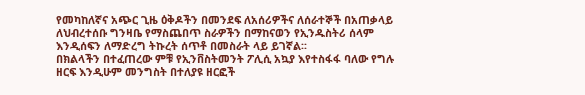የመካከለኛና አጭር ጊዜ ዕቅዶችን በመንደፍ ለአሰሪዎችና ለሰራተኞች በአጠቃላይ ለህብረተሰቡ ግንዛቤ የማስጨበጥ ስራዎችን በማከናወን የኢንዱስትሪ ሰላም እንዲሰፍን ለማድረግ ትኩረት ሰጥቶ በመስራት ላይ ይገኛል፡፡
በክልላችን በተፈጠረው ምቹ የኢንቨስትመንት ፖሊሲ አኳያ እየተስፋፋ ባለው የግሉ ዘርፍ እንዲሁም መንግስት በተለያዩ ዘርፎች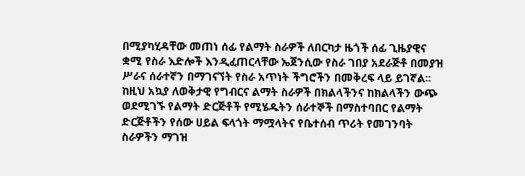በሚያካሂዳቸው መጠነ ሰፊ የልማት ስራዎች ለበርካታ ዜጎች ሰፊ ጊዜያዊና ቋሚ የስራ እድሎች እንዲፈጠርላቸው ኤጀንሲው የስራ ገበያ አደራጅቶ በመያዝ ሥራና ሰራተኛን በማገናኘት የስራ አጥነት ችግሮችን በመቅረፍ ላይ ይገኛል፡፡ ከዚህ አኳያ ለወቅታዊ የግብርና ልማት ስራዎች በክልላችንና ከክልላችን ውጭ ወደሚገኙ የልማት ድርጅቶች የሚሄዱትን ሰራተኞች በማስተባበር የልማት ድርጅቶችን የሰው ሀይል ፍላጎት ማሟላትና የቤተሰብ ጥሪት የመገንባት ስራዎችን ማገዝ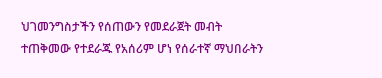ህገመንግስታችን የሰጠውን የመደራጀት መብት ተጠቅመው የተደራጁ የአሰሪም ሆነ የሰራተኛ ማህበራትን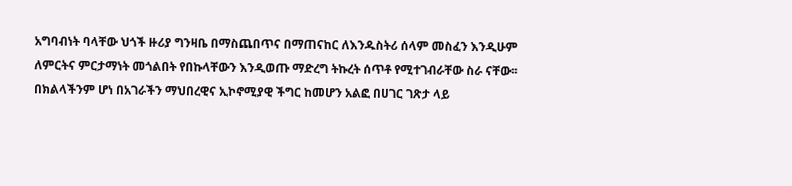አግባብነት ባላቸው ህጎች ዙሪያ ግንዛቤ በማስጨበጥና በማጠናከር ለእንዱስትሪ ሰላም መስፈን እንዲሁም ለምርትና ምርታማነት መጎልበት የበኩላቸውን እንዲወጡ ማድረግ ትኩረት ሰጥቶ የሚተገብራቸው ስራ ናቸው፡፡
በክልላችንም ሆነ በአገራችን ማህበረዊና ኢኮኖሚያዊ ችግር ከመሆን አልፎ በሀገር ገጽታ ላይ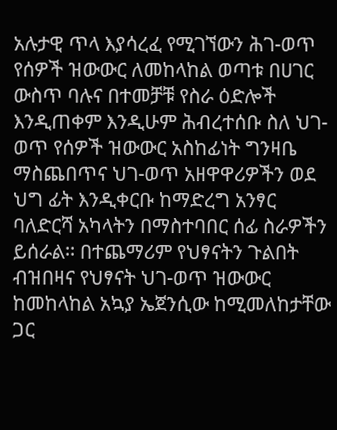አሉታዊ ጥላ እያሳረፈ የሚገኘውን ሕገ-ወጥ የሰዎች ዝውውር ለመከላከል ወጣቱ በሀገር ውስጥ ባሉና በተመቻቹ የስራ ዕድሎች እንዲጠቀም እንዲሁም ሕብረተሰቡ ስለ ህገ-ወጥ የሰዎች ዝውውር አስከፊነት ግንዛቤ ማስጨበጥና ህገ-ወጥ አዘዋዋሪዎችን ወደ ህግ ፊት እንዲቀርቡ ከማድረግ አንፃር ባለድርሻ አካላትን በማስተባበር ሰፊ ስራዎችን ይሰራል፡፡ በተጨማሪም የህፃናትን ጉልበት ብዝበዛና የህፃናት ህገ-ወጥ ዝውውር ከመከላከል አኳያ ኤጀንሲው ከሚመለከታቸው ጋር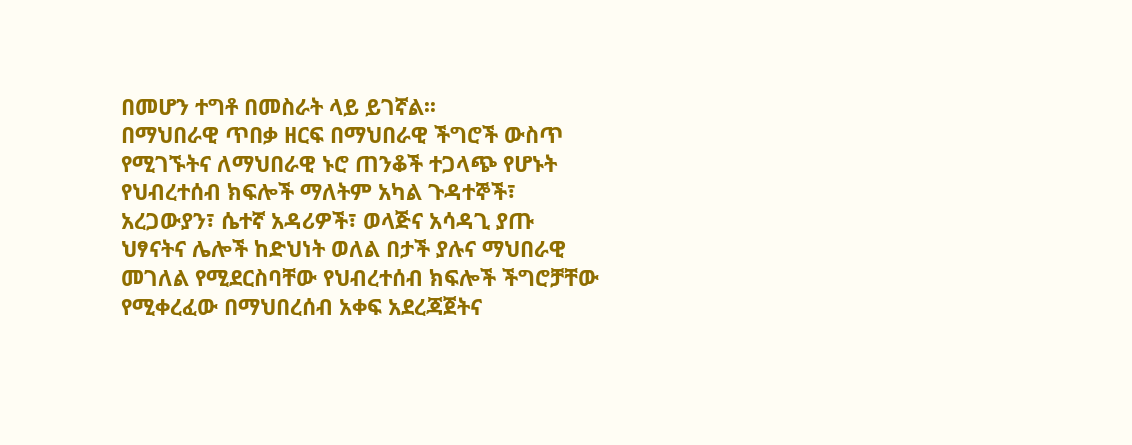በመሆን ተግቶ በመስራት ላይ ይገኛል፡፡
በማህበራዊ ጥበቃ ዘርፍ በማህበራዊ ችግሮች ውስጥ የሚገኙትና ለማህበራዊ ኑሮ ጠንቆች ተጋላጭ የሆኑት የህብረተሰብ ክፍሎች ማለትም አካል ጉዳተኞች፣ አረጋውያን፣ ሴተኛ አዳሪዎች፣ ወላጅና አሳዳጊ ያጡ ህፃናትና ሌሎች ከድህነት ወለል በታች ያሉና ማህበራዊ መገለል የሚደርስባቸው የህብረተሰብ ክፍሎች ችግሮቻቸው የሚቀረፈው በማህበረሰብ አቀፍ አደረጃጀትና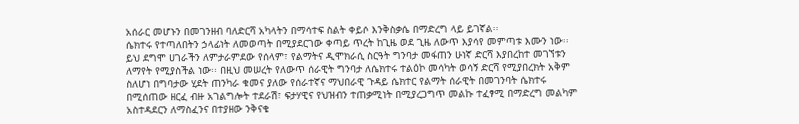አሰራር መሆኑን በመገንዘብ ባለድርሻ አካላትን በማሳተፍ ስልት ቀይሶ እንቅስቃሴ በማድረግ ላይ ይገኛል፡፡
ሴክተሩ የተጣለበትን ኃላፊነት ለመወጣት በሚያደርገው ቀጣይ ጥረት ከጊዜ ወደ ጊዜ ለውጥ እያሳየ መምጣቱ እሙን ነው፡፡ ይህ ደግሞ ሀገራችን ለምታራምደው የሰላም፣ የልማትና ዲሞክራሲ ስርዓት ግንባታ መፋጠን ሁነኛ ድርሻ እያበረከተ መገኘቱን ለማየት የሚያስችል ነው፡፡ በዚህ መሠረት የለውጥ ሰራዊት ግንባታ ለሴክተሩ ተልዕኮ መሳካት ወሳኝ ድርሻ የሚያበረክት አቅም ስለሆነ በግባታው ሂደት ጠንካራ ቁመና ያለው የሰራተኛና ማህበራዊ ጉዳይ ሴክተር የልማት ሰራዊት በመገንባት ሴክተሩ በሚሰጠው ዘርፈ ብዙ አገልግሎት ተደራሽ፣ ፍታሃዊና የህዝብን ተጠቃሚነት በሚያረጋግጥ መልኩ ተፈፃሚ በማድረግ መልካም አስተዳደርን ለማስፈንና በተያዘው ንቅናቄ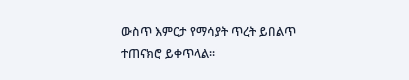ውስጥ እምርታ የማሳያት ጥረት ይበልጥ ተጠናክሮ ይቀጥላል፡፡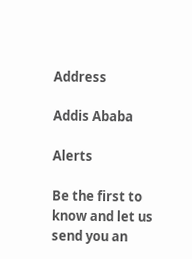Address

Addis Ababa

Alerts

Be the first to know and let us send you an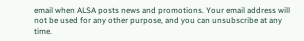email when ALSA posts news and promotions. Your email address will not be used for any other purpose, and you can unsubscribe at any time.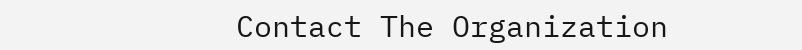Contact The Organization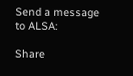Send a message to ALSA:

Share